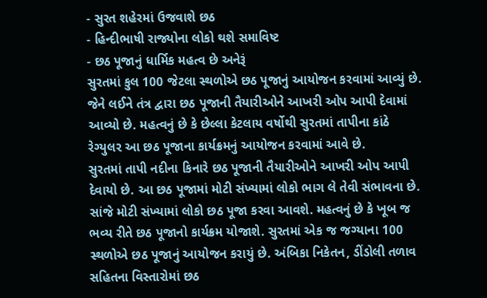- સુરત શહેરમાં ઉજવાશે છઠ
- હિન્દીભાષી રાજ્યોના લોકો થશે સમાવિષ્ટ
- છઠ પૂજાનું ધાર્મિક મહત્વ છે અનેરૂં
સુરતમાં કુલ 100 જેટલા સ્થળોએ છઠ પૂજાનું આયોજન કરવામાં આવ્યું છે. જેને લઈને તંત્ર દ્વારા છઠ પૂજાની તૈયારીઓને આખરી ઓપ આપી દેવામાં આવ્યો છે. મહત્વનું છે કે છેલ્લા કેટલાય વર્ષોથી સુરતમાં તાપીના કાંઠે રેગ્યુલર આ છઠ પૂજાના કાર્યક્રમનું આયોજન કરવામાં આવે છે.
સુરતમાં તાપી નદીના કિનારે છઠ પૂજાની તૈયારીઓને આખરી ઓપ આપી દેવાયો છે. આ છઠ પૂજામાં મોટી સંખ્યામાં લોકો ભાગ લે તેવી સંભાવના છે. સાંજે મોટી સંખ્યામાં લોકો છઠ પૂજા કરવા આવશે. મહત્વનું છે કે ખૂબ જ ભવ્ય રીતે છઠ પૂજાનો કાર્યક્રમ યોજાશે. સુરતમાં એક જ જગ્યાના 100 સ્થળોએ છઠ પૂજાનું આયોજન કરાયું છે. અંબિકા નિકેતન, ડીંડોલી તળાવ સહિતના વિસ્તારોમાં છઠ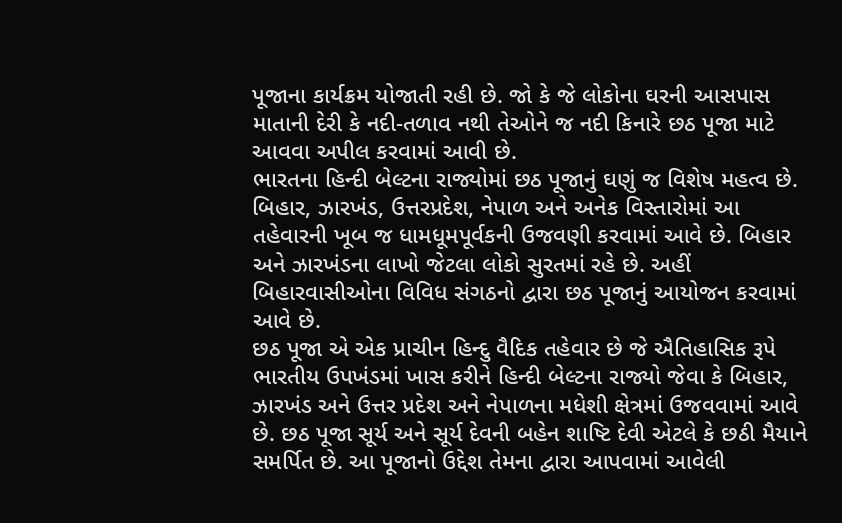પૂજાના કાર્યક્રમ યોજાતી રહી છે. જો કે જે લોકોના ઘરની આસપાસ માતાની દેરી કે નદી-તળાવ નથી તેઓને જ નદી કિનારે છઠ પૂજા માટે આવવા અપીલ કરવામાં આવી છે.
ભારતના હિન્દી બેલ્ટના રાજ્યોમાં છઠ પૂજાનું ઘણું જ વિશેષ મહત્વ છે. બિહાર, ઝારખંડ, ઉત્તરપ્રદેશ, નેપાળ અને અનેક વિસ્તારોમાં આ તહેવારની ખૂબ જ ધામધૂમપૂર્વકની ઉજવણી કરવામાં આવે છે. બિહાર અને ઝારખંડના લાખો જેટલા લોકો સુરતમાં રહે છે. અહીં બિહારવાસીઓના વિવિધ સંગઠનો દ્વારા છઠ પૂજાનું આયોજન કરવામાં આવે છે.
છઠ પૂજા એ એક પ્રાચીન હિન્દુ વૈદિક તહેવાર છે જે ઐતિહાસિક રૂપે ભારતીય ઉપખંડમાં ખાસ કરીને હિન્દી બેલ્ટના રાજ્યો જેવા કે બિહાર, ઝારખંડ અને ઉત્તર પ્રદેશ અને નેપાળના મધેશી ક્ષેત્રમાં ઉજવવામાં આવે છે. છઠ પૂજા સૂર્ય અને સૂર્ય દેવની બહેન શાષ્ટિ દેવી એટલે કે છઠી મૈયાને સમર્પિત છે. આ પૂજાનો ઉદ્દેશ તેમના દ્વારા આપવામાં આવેલી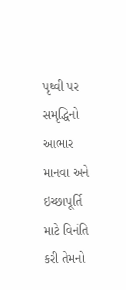પૃથ્વી પર સમૃદ્ધિનો આભાર માનવા અને ઇચ્છાપૂર્તિ માટે વિનંતિ કરી તેમનો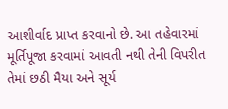આશીર્વાદ પ્રાપ્ત કરવાનો છે. આ તહેવારમાં મૂર્તિપૂજા કરવામાં આવતી નથી તેની વિપરીત તેમાં છઠી મૈયા અને સૂર્ય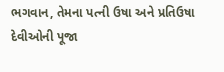ભગવાન, તેમના પત્ની ઉષા અને પ્રતિઉષા દેવીઓની પૂજા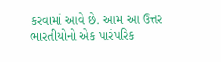કરવામાં આવે છે. આમ આ ઉત્તર ભારતીયોનો એક પારંપરિક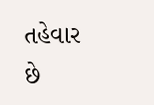તહેવાર છે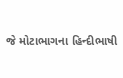જે મોટાભાગના હિન્દીભાષી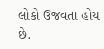લોકો ઉજવતા હોય છે.